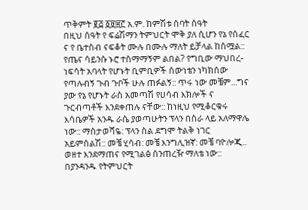ጥቅምት ፪፭ ፩፱፰፫ አ.ም. ከምሽቱ ሰባት ሰዓት
በዚህ ሰዓት የ ፍሬሽማን ትምህርት ሞቅ ያለ ሲሆን የኔ የሰፈር ና የ ቤተስብ ናፍቆት ሙሉ በሙሉ ማለት ይቻላል ከስሟል:: የጤና ሳይንሱ ኑሮ ተስማማኝም ልበል? የግቢው ማህበረ-ነፍሳት አባላት የሆኑት ቢምቢዎች ሰውነቴን ነካክሰው የጣሉብኝ ጉብ ጉቦች ሁሉ ጠፉልኝ:: ጥሩ ነው መቼም...ግና ያው የኔ የሆኑት ራስ አመጣሽ የሀሳብ እክሎች ና ጉርብጣቶች እንደቀጠሉ ናቸው:: ከነዚህ የሚቆርቁሩ እሳቤዎች አንዱ ራሴ ያወጣሁትን ፕላን በስራ ላይ አለማዋሌ ነው:: ማስታወሻዬ: ፕላን ስል ደግሞ ትልቅ ነገር አይምሰልሽ:: መቼ ሂሳብ: መቼ እንግሊዝኛ: መቼ ባዮሎጂ.. ወዘተ እንደማጠና የሚገልፅ ሰንጠረዥ ማለቴ ነው:: በያንዳንዱ የትምህርት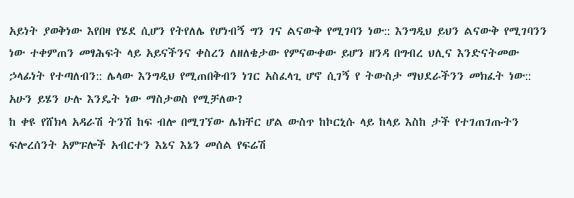አይነት ያወቅነው እየበዛ የሄደ ሲሆን የትየለሌ የሆነብኝ ግን ገና ልናውቅ የሚገባን ነው:: እንግዲህ ይህን ልናውቅ የሚገባንን ነው ተቀምጠን መፃሕፍት ላይ አይናችንና ቀስረን ለዘለቄታው የምናውቀው ይሆን ዘንዳ በግብረ ህሊና እንድናትመው ኃላፊነት የተጣለብን:: ሌላው እንግዲህ የሚጠበቅብን ነገር አስፈላጊ ሆኖ ሲገኝ የ ትውስታ ማህደራችንን መክፈት ነው:: አሁን ይሄን ሁሉ እንዴት ነው ማስታወስ የሚቻለው?
ከ ቀዩ የሸክላ አዳራሽ ትንሽ ከፍ ብሎ በሚገኘው ሌክቸር ሆል ውስጥ ከኮርኒሱ ላይ ከላይ እስከ ታች የተገጠገጡትን ፍሎረሰንት አምፑሎች አብርተን እኔና እኔን መሰል የፍሬሽ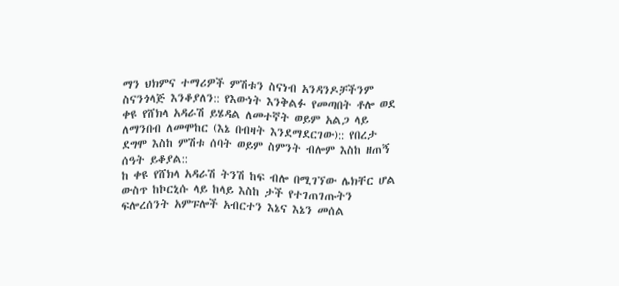ማን ህክምና ተማሪዎች ምሽቱን ስናነብ አንዳንዶቻችንም ስናንጎላጅ እንቆያለን:: የእውነት እንቅልፉ የመጣበት ቶሎ ወደ ቀዩ የሸክላ አዳራሽ ይሄዳል ለመተኛት ወይም አልጋ ላይ ለማንበብ ለመሞከር (እኔ በብዛት እንደማደርገው):: የበረታ ደግሞ እስከ ምሽቱ ሰባት ወይም ስምንት ብሎም እስከ ዘጠኝ ሰዓት ይቆያል::
ከ ቀዩ የሸክላ አዳራሽ ትንሽ ከፍ ብሎ በሚገኘው ሌክቸር ሆል ውስጥ ከኮርኒሱ ላይ ከላይ እስከ ታች የተገጠገጡትን ፍሎረሰንት አምፑሎች አብርተን እኔና እኔን መሰል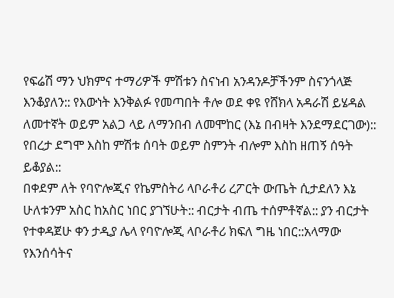የፍሬሽ ማን ህክምና ተማሪዎች ምሽቱን ስናነብ አንዳንዶቻችንም ስናንጎላጅ እንቆያለን:: የእውነት እንቅልፉ የመጣበት ቶሎ ወደ ቀዩ የሸክላ አዳራሽ ይሄዳል ለመተኛት ወይም አልጋ ላይ ለማንበብ ለመሞከር (እኔ በብዛት እንደማደርገው):: የበረታ ደግሞ እስከ ምሽቱ ሰባት ወይም ስምንት ብሎም እስከ ዘጠኝ ሰዓት ይቆያል::
በቀደም ለት የባዮሎጂና የኬምስትሪ ላቦራቶሪ ረፖርት ውጤት ሲታደለን እኔ ሁለቱንም አስር ከአስር ነበር ያገኘሁት:: ብርታት ብጤ ተሰምቶኛል:: ያን ብርታት የተቀዳጀሁ ቀን ታዲያ ሌላ የባዮሎጂ ላቦራቶሪ ክፍለ ግዜ ነበር::አላማው የእንሰሳትና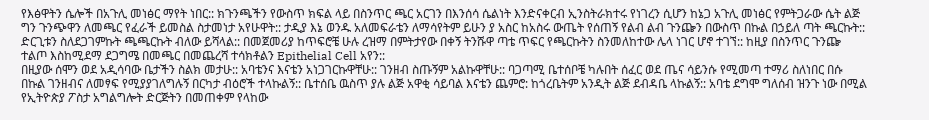የእፅዋትን ሴሎች በአጉሊ መነፅር ማየት ነበር:: ክጉንጫችን የውስጥ ክፍል ላይ በስንጥር ጫር አርገን በእንሰሳ ሴልነት እንድናቀርብ ኢንስትራክተሩ የነገረን ሲሆን ከኔጋ አጉሊ መነፅር የምትጋራው ሴት ልጅ ግን ጉንጭዋን ለመጫር የፈራች ይመስል ስታመነታ አየሁዋት:: ታዲያ እኔ ወንዱ አለመፍራቴን ለማሳየትም ይሁን ያ አስር ከአስሩ ውጤት የሰጠኝ የልብ ልብ ጉንጬን በውስጥ በኩል በኃይለ ጣት ጫርኩት:: ድርጊቱን ስለደጋገምኩት ጫጫርኩት ብለው ይሻላል:: በመጀመሪያ ከጥፍሮቼ ሁሉ ረዝማ በምትታየው በቀኝ ትንሹዋ ጣቴ ጥፍር የጫርኩትን ስንመለከተው ሌላ ነገር ሆኖ ተገኘ:: ከዚያ በስንጥር ጉንጬ ተልጦ እስከሚደማ ደጋግሜ በመጫር በመጨረሻ ተሳክቶልን Epithelial Cell አየን::
በዚያው ሰሞን ወደ አዲሳባው ቤታችን ስልክ መታሁ:: አባቴንና እናቴን አነጋገርኩዋቸሁ:: ገንዘብ ስጡኝም አልኩዋቸሁ:: ባጋጣሚ ቤተሰቦቼ ካሉበት ሰፈር ወደ ጤና ሳይንሱ የሚመጣ ተማሪ ስለነበር በሱ በኩል ገንዘብና ለመፃፍ የሚያያገለግሉኝ በርካታ ብዕሮች ተላኩልኝ:: ቤተሰቤ ዉስጥ ያሉ ልጅ አዋቂ ሳይባል እናቴን ጨምሮ: ከጎረቤትም አንዲት ልጅ ደብዳቤ ላኩልኝ:: አባቴ ደግሞ ግለሰብ ዝንጉ ነው በሚል የኢትዮጵያ ፖስታ አግልግሎት ድርጅትን በመጠቀም የላከው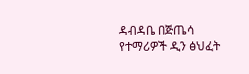ዳብዳቤ በጅጤሳ የተማሪዎች ዲን ፅህፈት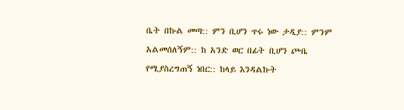ቤት በኩል መጣ:: ምን ቢሆን ጥሩ ነው ታዲያ:: ምንም አልመሰለኝም:: ከ አንድ ወር በፊት ቢሆን ጮቤ የሚያስረግጠኝ ነበር:: ከላይ እንዳልኩት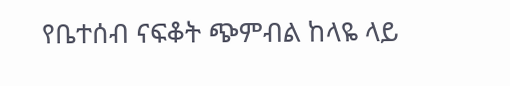የቤተሰብ ናፍቆት ጭምብል ከላዬ ላይ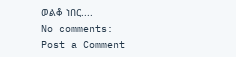ወልቆ ነበር....
No comments:
Post a Comment